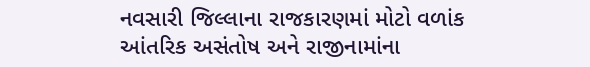નવસારી જિલ્લાના રાજકારણમાં મોટો વળાંક
આંતરિક અસંતોષ અને રાજીનામાંના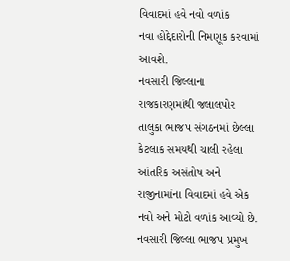વિવાદમાં હવે નવો વળાંક
નવા હોદ્દેદારોની નિમણૂક કરવામાં આવશે.
નવસારી જિલ્લાના રાજકારણમાંથી જલાલપોર તાલુકા ભાજપ સંગઠનમાં છેલ્લા કેટલાક સમયથી ચાલી રહેલા આંતરિક અસંતોષ અને રાજીનામાંના વિવાદમાં હવે એક નવો અને મોટો વળાંક આવ્યો છે.
નવસારી જિલ્લા ભાજપ પ્રમુખ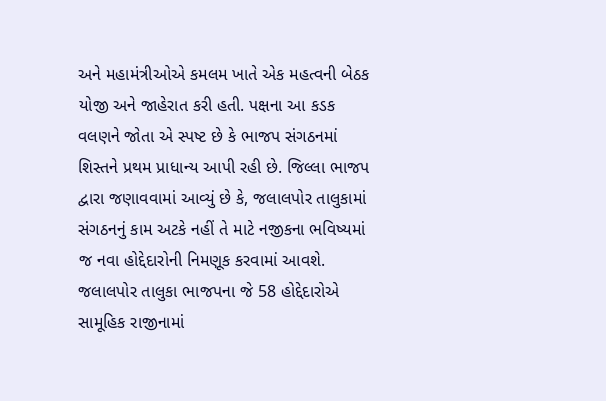અને મહામંત્રીઓએ કમલમ ખાતે એક મહત્વની બેઠક યોજી અને જાહેરાત કરી હતી. પક્ષના આ કડક વલણને જોતા એ સ્પષ્ટ છે કે ભાજપ સંગઠનમાં શિસ્તને પ્રથમ પ્રાધાન્ય આપી રહી છે. જિલ્લા ભાજપ દ્વારા જણાવવામાં આવ્યું છે કે, જલાલપોર તાલુકામાં સંગઠનનું કામ અટકે નહીં તે માટે નજીકના ભવિષ્યમાં જ નવા હોદ્દેદારોની નિમણૂક કરવામાં આવશે. જલાલપોર તાલુકા ભાજપના જે 58 હોદ્દેદારોએ સામૂહિક રાજીનામાં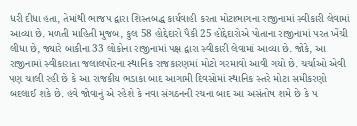ધરી દીધા હતા, તેમાંથી ભાજપ દ્વારા શિસ્તબદ્ધ કાર્યવાહી કરતા મોટાભાગના રાજીનામાં સ્વીકારી લેવામાં આવ્યા છે. મળતી માહિતી મુજબ, કુલ 58 હોદ્દેદારો પૈકી 25 હોદ્દેદારોએ પોતાના રાજીનામાં પરત ખેંચી લીધા છે, જ્યારે બાકીના 33 લોકોના રાજીનામાં પક્ષ દ્વારા સ્વીકારી લેવામાં આવ્યા છે. જોકે, આ રાજીનામાં સ્વીકારાતા જલાલપોરના સ્થાનિક રાજકારણમાં મોટો ગરમાવો આવી ગયો છે. ચર્ચાઓ એવી પણ ચાલી રહી છે કે આ રાજકીય ભડાકા બાદ આગામી દિવસોમાં સ્થાનિક સ્તરે મોટા સમીકરણો બદલાઈ શકે છે. હવે જોવાનું એ રહેશે કે નવા સંગઠનની રચના બાદ આ અસંતોષ શમે છે કે પ